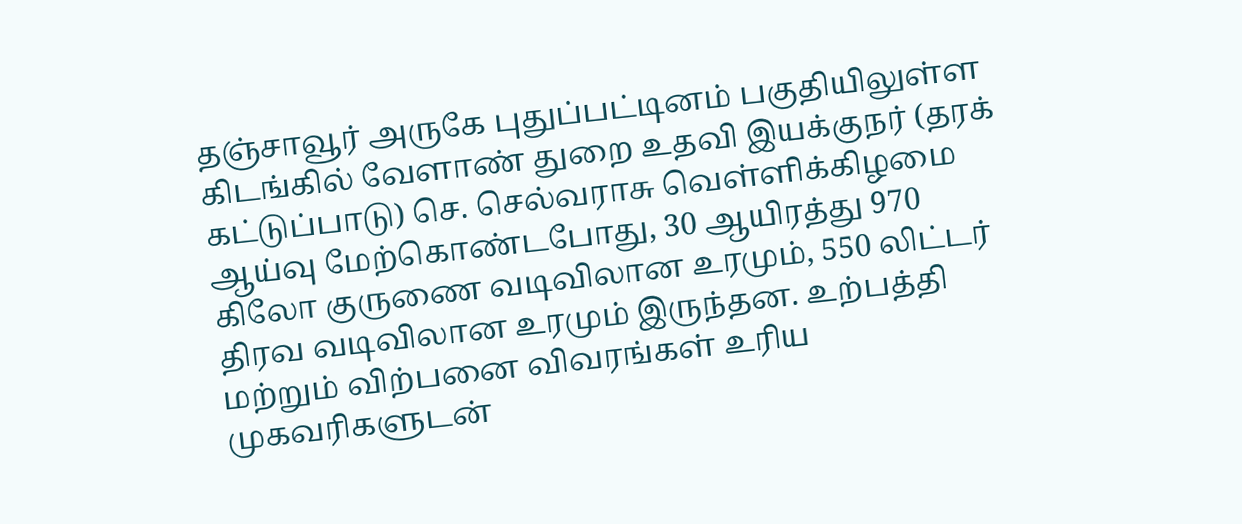தஞ்சாவூர் அருகே புதுப்பட்டினம் பகுதியிலுள்ள கிடங்கில் வேளாண் துறை உதவி இயக்குநர் (தரக் கட்டுப்பாடு) செ. செல்வராசு வெள்ளிக்கிழமை ஆய்வு மேற்கொண்டபோது, 30 ஆயிரத்து 970 கிலோ குருணை வடிவிலான உரமும், 550 லிட்டர் திரவ வடிவிலான உரமும் இருந்தன. உற்பத்தி மற்றும் விற்பனை விவரங்கள் உரிய முகவரிகளுடன்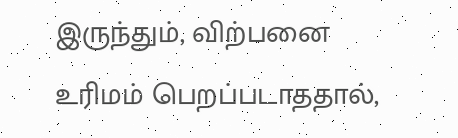இருந்தும், விற்பனை உரிமம் பெறப்படாததால்,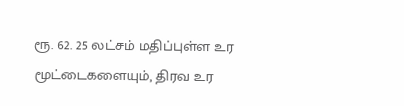ரூ. 62. 25 லட்சம் மதிப்புள்ள உர மூட்டைகளையும், திரவ உர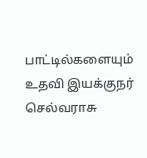பாட்டில்களையும் உதவி இயக்குநர் செல்வராசு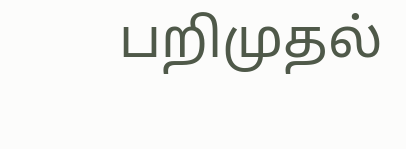பறிமுதல்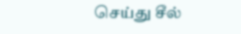செய்து சீல்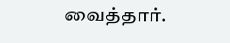வைத்தார்.